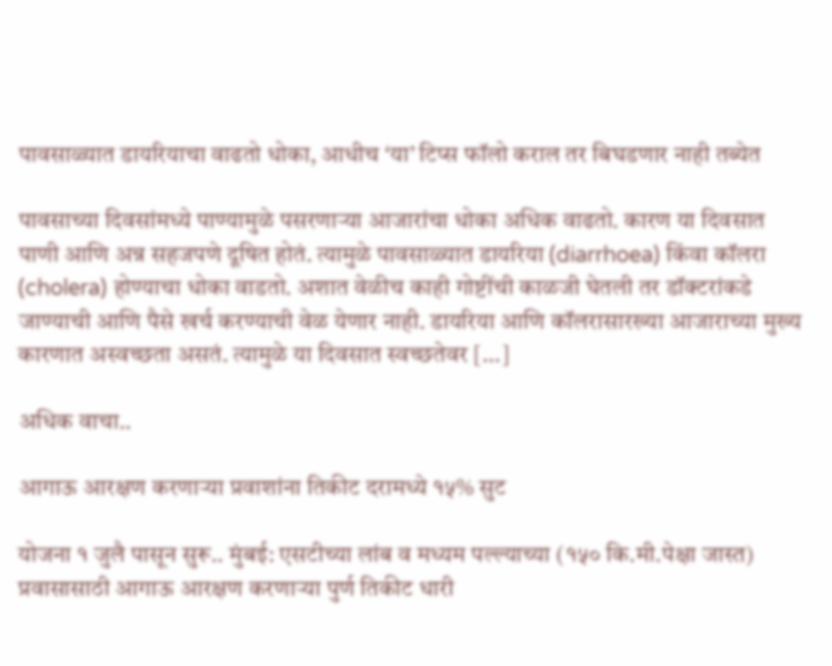पावसाळ्यात डायरियाचा वाढतो धोका, आधीच ‘या’ टिप्स फॉलो कराल तर बिघडणार नाही तब्येत

पावसाच्या दिवसांमध्ये पाण्यामुळे पसरणाऱ्या आजारांचा धोका अधिक वाढतो. कारण या दिवसात पाणी आणि अन्न सहजपणे दूषित होतं. त्यामुळे पावसाळ्यात डायरिया (diarrhoea) किंवा कॉलरा (cholera) होण्याचा धोका वाडतो. अशात वेळीच काही गोष्टींची काळजी घेतली तर डॉक्टरांकडे जाण्याची आणि पैसे खर्च करण्याची वेळ येणार नाही. डायरिया आणि कॉलरासारख्या आजाराच्या मुख्य कारणात अस्वच्छता असतं. त्यामुळे या दिवसात स्वच्छतेवर […]

अधिक वाचा..

आगाऊ आरक्षण करणाऱ्या प्रवाशांना तिकीट दरामध्ये १५% सुट

योजना १ जुलै पासून सुरू.. मुंबई: एसटीच्या लांब व मध्यम पल्ल्याच्या (१५० कि.मी.पेक्षा जास्त) प्रवासासाठी आगाऊ आरक्षण करणाऱ्या पुर्ण तिकीट धारी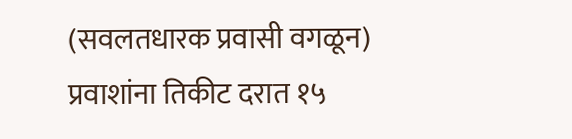(सवलतधारक प्रवासी वगळून) प्रवाशांना तिकीट दरात १५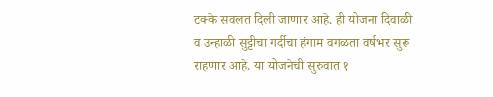टक्के सवलत दिली जाणार आहे. ही योजना दिवाळी व उन्हाळी सुट्टीचा गर्दीचा हंगाम वगळता वर्षभर सुरू राहणार आहे. या योजनेची सुरुवात १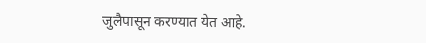जुलैपासून करण्यात येत आहे.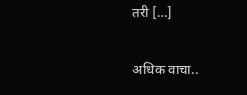तरी […]

अधिक वाचा..